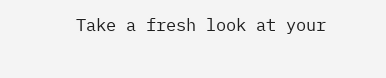Take a fresh look at your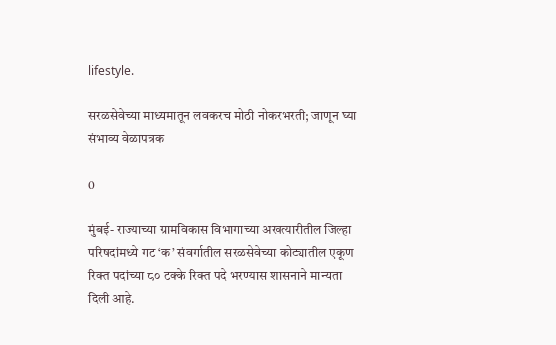lifestyle.

सरळसेवेच्या माध्यमातून लवकरच मोठी नोकरभरती; जाणून घ्या संभाव्य वेळापत्रक

0

मुंबई- राज्याच्या ग्रामविकास विभागाच्या अखत्यारीतील जिल्हा परिषदांमध्ये गट ‘क’ संवर्गातील सरळसेवेच्या कोट्यातील एकूण रिक्त पदांच्या ८० टक्के रिक्त पदे भरण्यास शासनाने मान्यता दिली आहे.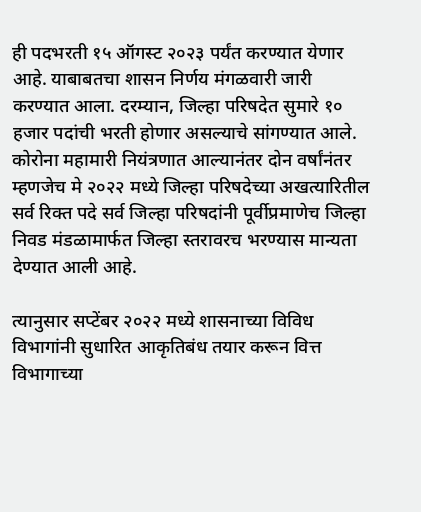ही पदभरती १५ ऑगस्ट २०२३ पर्यंत करण्यात येणार आहे. याबाबतचा शासन निर्णय मंगळवारी जारी करण्यात आला. दरम्यान, जिल्हा परिषदेत सुमारे १० हजार पदांची भरती होणार असल्याचे सांगण्यात आले. कोरोना महामारी नियंत्रणात आल्यानंतर दोन वर्षांनंतर म्हणजेच मे २०२२ मध्ये जिल्हा परिषदेच्या अखत्यारितील सर्व रिक्त पदे सर्व जिल्हा परिषदांनी पूर्वीप्रमाणेच जिल्हा निवड मंडळामार्फत जिल्हा स्तरावरच भरण्यास मान्यता देण्यात आली आहे.

त्यानुसार सप्टेंबर २०२२ मध्ये शासनाच्या विविध विभागांनी सुधारित आकृतिबंध तयार करून वित्त विभागाच्या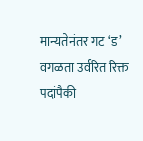मान्यतेनंतर गट ‘ड’ वगळता उर्वरित रिक्त पदांपैकी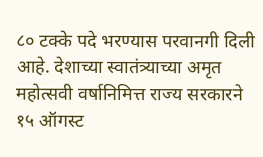८० टक्के पदे भरण्यास परवानगी दिली आहे. देशाच्या स्वातंत्र्याच्या अमृत महोत्सवी वर्षानिमित्त राज्य सरकारने १५ ऑगस्ट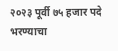२०२३ पूर्वी ७५ हजार पदे भरण्याचा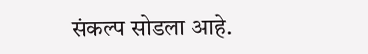संकल्प सोडला आहे.